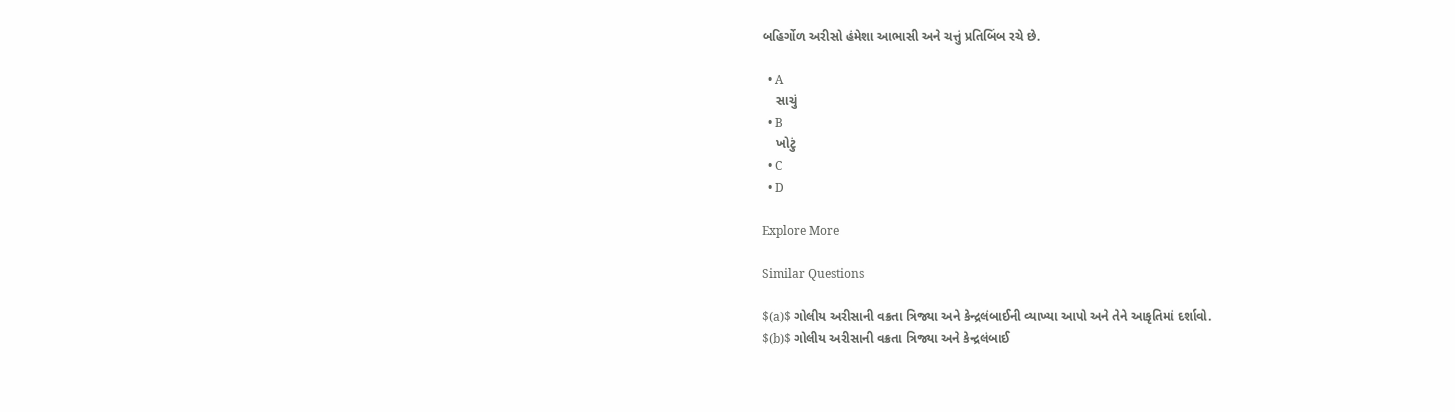બહિર્ગોળ અરીસો હંમેશા આભાસી અને ચત્તું પ્રતિબિંબ રચે છે.

  • A
    સાચું
  • B
    ખોટું
  • C
  • D

Explore More

Similar Questions

$(a)$ ગોલીય અરીસાની વક્રતા ત્રિજ્યા અને કેન્દ્રલંબાઈની વ્યાખ્યા આપો અને તેને આકૃતિમાં દર્શાવો.
$(b)$ ગોલીય અરીસાની વક્રતા ત્રિજ્યા અને કેન્દ્રલંબાઈ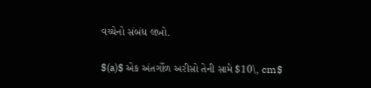વચ્ચેનો સંબંધ લખો.

$(a)$ એક અંતર્ગોળ અરીસો તેની સામે $10\, cm$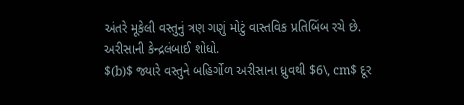અંતરે મૂકેલી વસ્તુનું ત્રણ ગણું મોટું વાસ્તવિક પ્રતિબિંબ રચે છે. અરીસાની કેન્દ્રલંબાઈ શોધો.
$(b)$ જ્યારે વસ્તુને બહિર્ગોળ અરીસાના ધ્રુવથી $6\, cm$ દૂર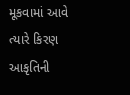મૂકવામાં આવે ત્યારે કિરણ આકૃતિની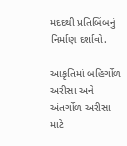મદદથી પ્રતિબિંબનું નિર્માણ દર્શાવો.

આકૃતિમાં બહિર્ગોળ અરીસા અને અંતર્ગોળ અરીસા માટે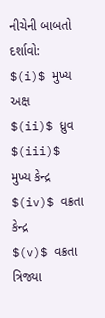નીચેની બાબતો દર્શાવો:
$(i)$ મુખ્ય અક્ષ
$(ii)$ ધ્રુવ
$(iii)$ મુખ્ય કેન્દ્ર
$(iv)$ વક્રતા કેન્દ્ર
$(v)$ વક્રતા ત્રિજ્યા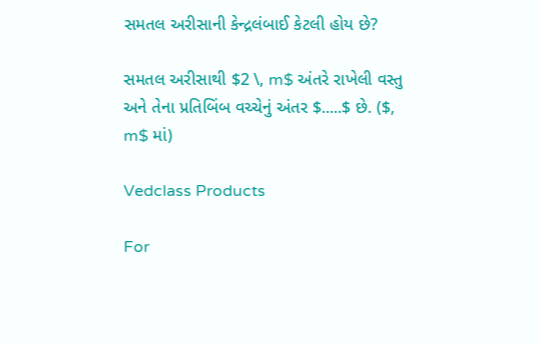સમતલ અરીસાની કેન્દ્રલંબાઈ કેટલી હોય છે?

સમતલ અરીસાથી $2 \, m$ અંતરે રાખેલી વસ્તુ અને તેના પ્રતિબિંબ વચ્ચેનું અંતર $.....$ છે. ($, m$ માં)

Vedclass Products

For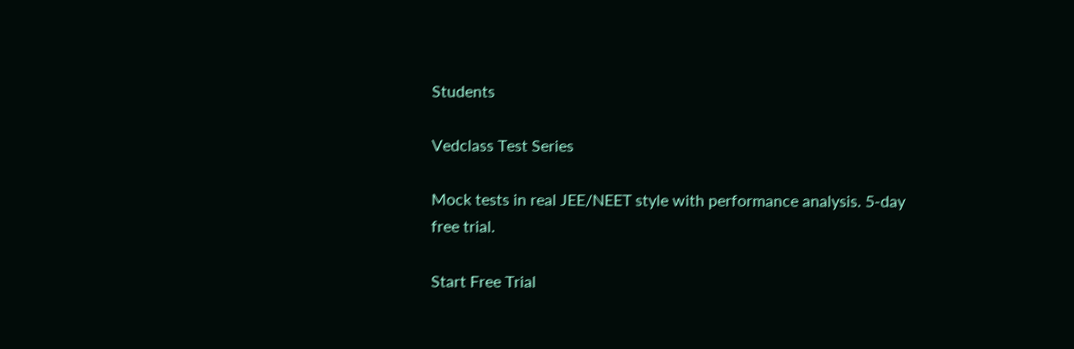Students

Vedclass Test Series

Mock tests in real JEE/NEET style with performance analysis. 5-day free trial.

Start Free Trial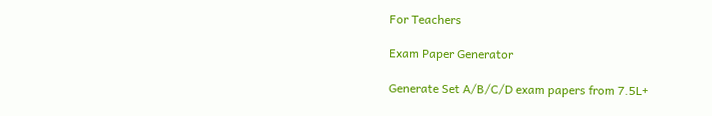For Teachers

Exam Paper Generator

Generate Set A/B/C/D exam papers from 7.5L+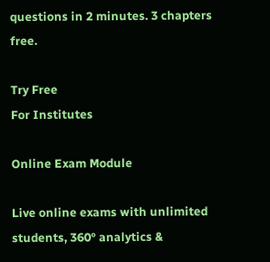questions in 2 minutes. 3 chapters free.

Try Free
For Institutes

Online Exam Module

Live online exams with unlimited students, 360° analytics &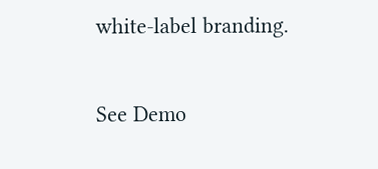white-label branding.

See Demo